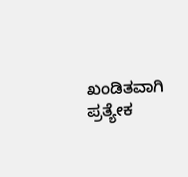ಖಂಡಿತವಾಗಿ ಪ್ರತ್ಯೇಕ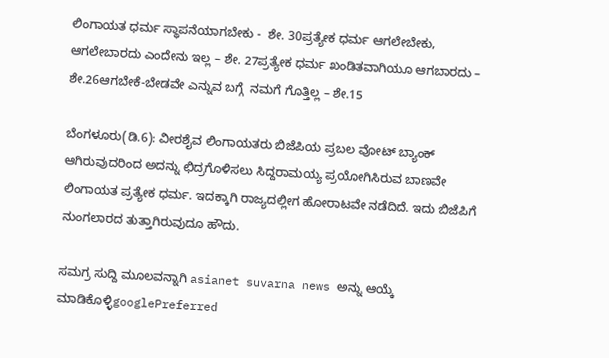ಲಿಂಗಾಯತ ಧರ್ಮ ಸ್ಥಾಪನೆಯಾಗಬೇಕು -  ಶೇ. 30ಪ್ರತ್ಯೇಕ ಧರ್ಮ ಆಗಲೇಬೇಕು, ಆಗಲೇಬಾರದು ಎಂದೇನು ಇಲ್ಲ – ಶೇ. 27ಪ್ರತ್ಯೇಕ ಧರ್ಮ ಖಂಡಿತವಾಗಿಯೂ ಆಗಬಾರದು – ಶೇ.26ಆಗಬೇಕೆ-ಬೇಡವೇ ಎನ್ನುವ ಬಗ್ಗೆ  ನಮಗೆ ಗೊತ್ತಿಲ್ಲ – ಶೇ.15

ಬೆಂಗಳೂರು(ಡಿ.6): ವೀರಶೈವ ಲಿಂಗಾಯತರು ಬಿಜೆಪಿಯ ಪ್ರಬಲ ವೋಟ್ ಬ್ಯಾಂಕ್ ಆಗಿರುವುದರಿಂದ ಅದನ್ನು ಛಿದ್ರಗೊಳಿಸಲು ಸಿದ್ದರಾಮಯ್ಯ ಪ್ರಯೋಗಿಸಿರುವ ಬಾಣವೇ ಲಿಂಗಾಯತ ಪ್ರತ್ಯೇಕ ಧರ್ಮ. ಇದಕ್ಕಾಗಿ ರಾಜ್ಯದಲ್ಲೀಗ ಹೋರಾಟವೇ ನಡೆದಿದೆ. ಇದು ಬಿಜೆಪಿಗೆ ನುಂಗಲಾರದ ತುತ್ತಾಗಿರುವುದೂ ಹೌದು.

ಸಮಗ್ರ ಸುದ್ದಿ ಮೂಲವನ್ನಾಗಿ asianet suvarna news ಅನ್ನು ಆಯ್ಕೆ ಮಾಡಿಕೊಳ್ಳಿgooglePreferred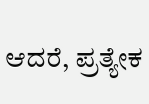ಆದರೆ, ಪ್ರತ್ಯೇಕ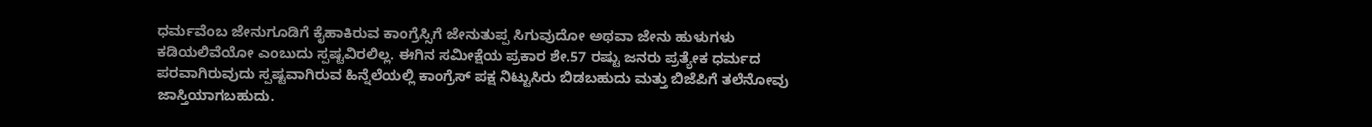ಧರ್ಮವೆಂಬ ಜೇನುಗೂಡಿಗೆ ಕೈಹಾಕಿರುವ ಕಾಂಗ್ರೆಸ್ಸಿಗೆ ಜೇನುತುಪ್ಪ ಸಿಗುವುದೋ ಅಥವಾ ಜೇನು ಹುಳುಗಳು ಕಡಿಯಲಿವೆಯೋ ಎಂಬುದು ಸ್ಪಷ್ಟವಿರಲಿಲ್ಲ. ಈಗಿನ ಸಮೀಕ್ಷೆಯ ಪ್ರಕಾರ ಶೇ.57 ರಷ್ಟು ಜನರು ಪ್ರತ್ಯೇಕ ಧರ್ಮದ ಪರವಾಗಿರುವುದು ಸ್ಪಷ್ಟವಾಗಿರುವ ಹಿನ್ನೆಲೆಯಲ್ಲಿ ಕಾಂಗ್ರೆಸ್ ಪಕ್ಷ ನಿಟ್ಟುಸಿರು ಬಿಡಬಹುದು ಮತ್ತು ಬಿಜೆಪಿಗೆ ತಲೆನೋವು ಜಾಸ್ತಿಯಾಗಬಹುದು.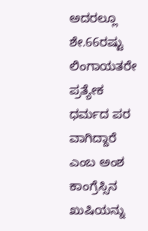ಅದರಲ್ಲೂ ಶೇ.66ರಷ್ಟು ಲಿಂಗಾಯತರೇ ಪ್ರತ್ಯೇಕ ಧರ್ಮದ ಪರ ವಾಗಿದ್ದಾರೆ ಎಂಬ ಅಂಶ ಕಾಂಗ್ರೆಸ್ಸಿನ ಖುಷಿಯನ್ನು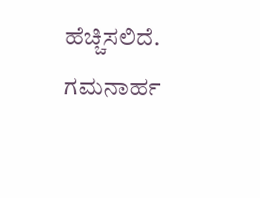ಹೆಚ್ಚಿಸಲಿದೆ. ಗಮನಾರ್ಹ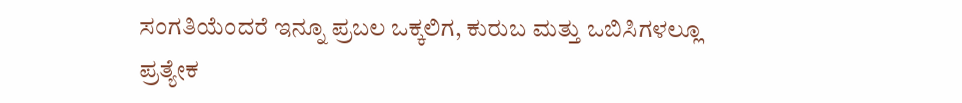ಸಂಗತಿಯೆಂದರೆ ಇನ್ನೂ ಪ್ರಬಲ ಒಕ್ಕಲಿಗ, ಕುರುಬ ಮತ್ತು ಒಬಿಸಿಗಳಲ್ಲೂ ಪ್ರತ್ಯೇಕ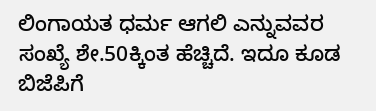ಲಿಂಗಾಯತ ಧರ್ಮ ಆಗಲಿ ಎನ್ನುವವರ ಸಂಖ್ಯೆ ಶೇ.50ಕ್ಕಿಂತ ಹೆಚ್ಚಿದೆ. ಇದೂ ಕೂಡ ಬಿಜೆಪಿಗೆ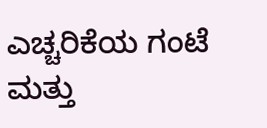ಎಚ್ಚರಿಕೆಯ ಗಂಟೆ ಮತ್ತು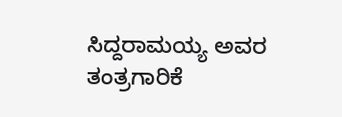ಸಿದ್ದರಾಮಯ್ಯ ಅವರ ತಂತ್ರಗಾರಿಕೆ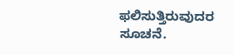ಫಲಿಸುತ್ತಿರುವುದರ ಸೂಚನೆ.